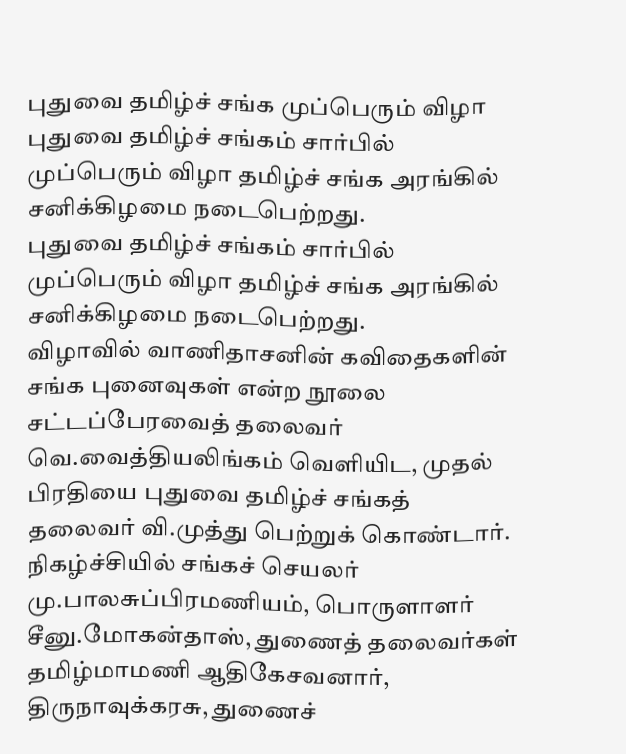புதுவை தமிழ்ச் சங்க முப்பெரும் விழா
புதுவை தமிழ்ச் சங்கம் சார்பில் முப்பெரும் விழா தமிழ்ச் சங்க அரங்கில் சனிக்கிழமை நடைபெற்றது.
புதுவை தமிழ்ச் சங்கம் சார்பில் முப்பெரும் விழா தமிழ்ச் சங்க அரங்கில் சனிக்கிழமை நடைபெற்றது.
விழாவில் வாணிதாசனின் கவிதைகளின் சங்க புனைவுகள் என்ற நூலை சட்டப்பேரவைத் தலைவர் வெ.வைத்தியலிங்கம் வெளியிட, முதல் பிரதியை புதுவை தமிழ்ச் சங்கத் தலைவர் வி.முத்து பெற்றுக் கொண்டார்.
நிகழ்ச்சியில் சங்கச் செயலர் மு.பாலசுப்பிரமணியம், பொருளாளர் சீனு.மோகன்தாஸ், துணைத் தலைவர்கள் தமிழ்மாமணி ஆதிகேசவனார், திருநாவுக்கரசு, துணைச்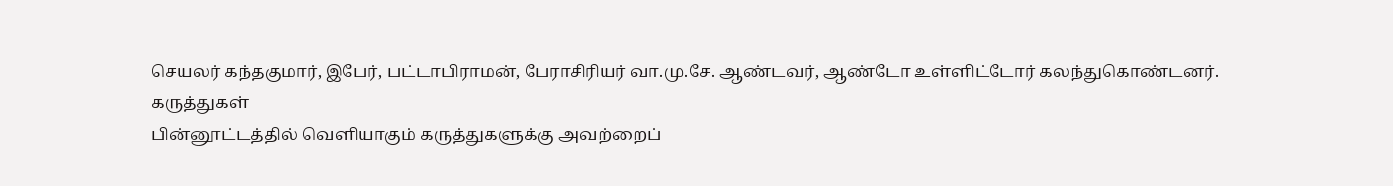செயலர் கந்தகுமார், இபேர், பட்டாபிராமன், பேராசிரியர் வா.மு.சே. ஆண்டவர், ஆண்டோ உள்ளிட்டோர் கலந்துகொண்டனர்.
கருத்துகள்
பின்னூட்டத்தில் வெளியாகும் கருத்துகளுக்கு அவற்றைப்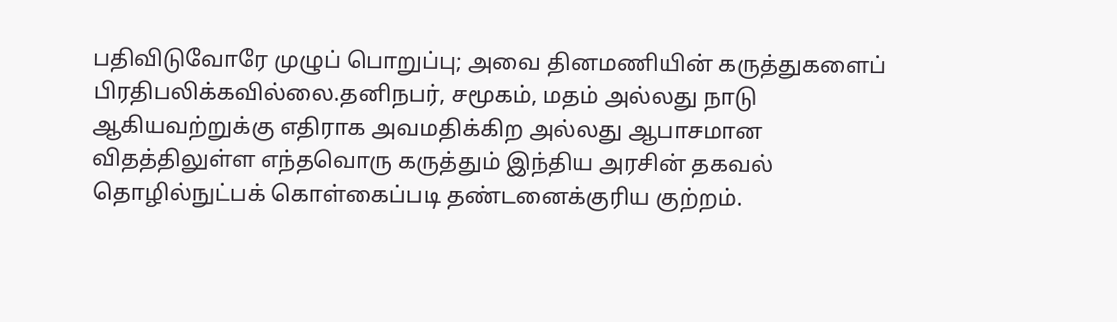பதிவிடுவோரே முழுப் பொறுப்பு; அவை தினமணியின் கருத்துகளைப் பிரதிபலிக்கவில்லை.தனிநபர், சமூகம், மதம் அல்லது நாடு ஆகியவற்றுக்கு எதிராக அவமதிக்கிற அல்லது ஆபாசமான விதத்திலுள்ள எந்தவொரு கருத்தும் இந்திய அரசின் தகவல் தொழில்நுட்பக் கொள்கைப்படி தண்டனைக்குரிய குற்றம்.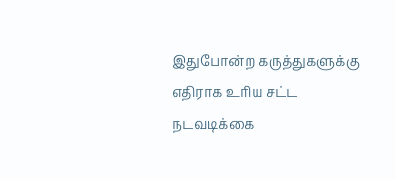இதுபோன்ற கருத்துகளுக்கு எதிராக உரிய சட்ட நடவடிக்கை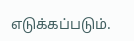எடுக்கப்படும்.